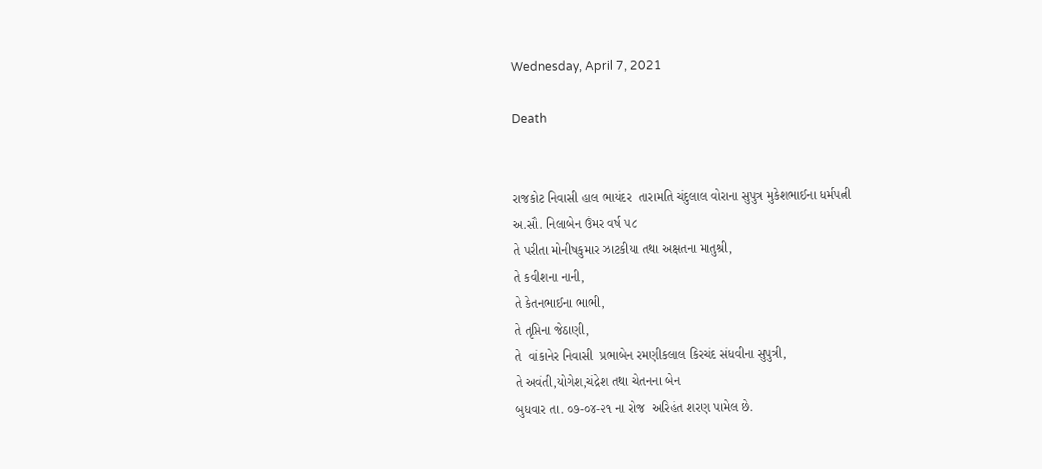Wednesday, April 7, 2021

Death


રાજકોટ નિવાસી હાલ ભાયંદર‌  તારામતિ ચંદુલાલ‌ વોરાના સુપુત્ર મુકેશભાઈના ધર્મપત્ની
અ.સૌ. નિલાબેન ઉંમર વર્ષ ૫૮
તે પરીતા મોનીષકુમાર ઝાટકીયા તથા અક્ષતના માતુશ્રી,
તે કવીશના નાની,
તે કેતનભાઈના ભાભી,
તે‌ તૃપ્તિના‌ જેઠાણી,
તે‌  વાંકાનેર નિવાસી  પ્રભાબેન ‌રમણીકલાલ કિરચંદ સંધવી‌ના સુપુત્રી,
તે અવંતી,યોગેશ,ચંદ્રેશ તથા ચેતનના બેન
બુધવાર‌ તા. ૦૭-૦૪-૨૧ ના રોજ  અરિહંત શરણ પામેલ છે.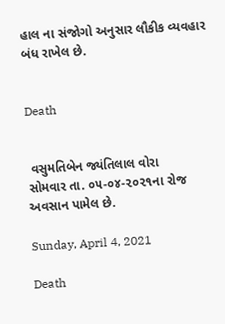હાલ ના સંજોગો અનુસાર લૌકીક વ્યવહાર બંધ રાખેલ છે.


Death


 વસુમતિબેન જ્યંતિલાલ વોરા
સોમવાર તા. ૦૫-૦૪-૨૦૨૧ના રોજ અવસાન પામેલ છે.

Sunday, April 4, 2021

Death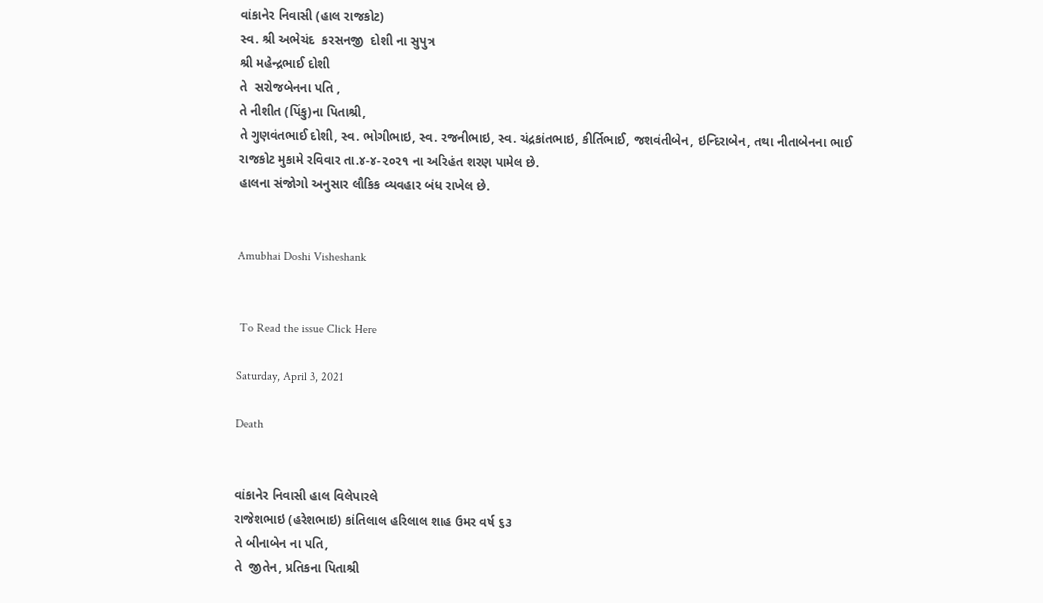વાંકાનેર નિવાસી (હાલ રાજકોટ)
સ્વ. શ્રી અભેચંદ  કરસનજી  દોશી ના સુપુત્ર
શ્રી મહેન્દ્રભાઈ દોશી
તે  સરોજબેનના પતિ ,
તે નીશીત (પિંકુ)ના પિતાશ્રી,
તે ગુણવંતભાઈ દોશી, સ્વ. ભોગીભાઇ, સ્વ. રજનીભાઇ, સ્વ. ચંદ્રકાંતભાઇ, કીર્તિભાઈ, જશવંતીબેન, ઇન્દિરાબેન, તથા નીતાબેનના ભાઈ
રાજકોટ મુકામે રવિવાર તા.૪-૪-૨૦૨૧ ના અરિહંત શરણ પામેલ છે.
હાલના સંજોગો અનુસાર લૌકિક વ્યવહાર બંધ રાખેલ છે.


Amubhai Doshi Visheshank


 To Read the issue Click Here

Saturday, April 3, 2021

Death


વાંકાનેર નિવાસી હાલ વિલેપારલે
રાજેશભાઇ (હરેશભાઇ) કાંતિલાલ હરિલાલ શાહ ઉમર વર્ષ ૬૩
તે બીનાબેન ના પતિ,
તે  જીતેન, પ્રતિકના પિતાશ્રી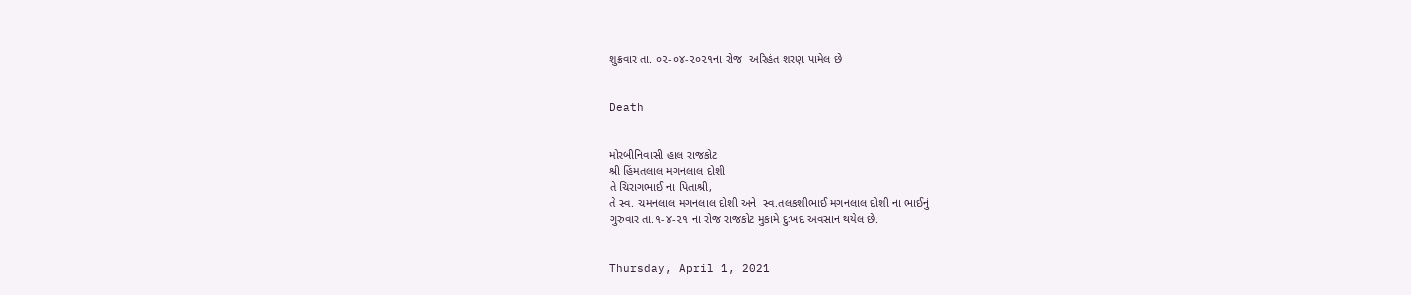શુક્રવાર તા. ૦૨-૦૪-૨૦૨૧ના રોજ  અરિહંત શરણ પામેલ છે


Death


મોરબીનિવાસી હાલ રાજકોટ
શ્રી હિંમતલાલ મગનલાલ દોશી
તે ચિરાગભાઈ ના પિતાશ્રી,
તે સ્વ. ચમનલાલ મગનલાલ દોશી અને  સ્વ.તલકશીભાઈ મગનલાલ દોશી ના ભાઈનું
ગુરુવાર તા.૧-૪-૨૧ ના રોજ રાજકોટ મુકામે દુઃખદ અવસાન થયેલ છે.


Thursday, April 1, 2021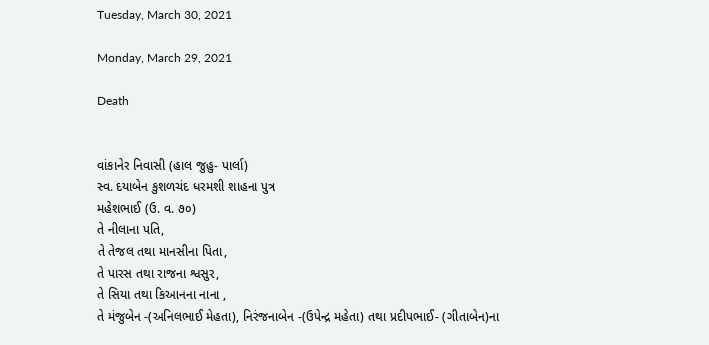Tuesday, March 30, 2021

Monday, March 29, 2021

Death


વાંકાનેર નિવાસી (હાલ જુહુ- પાર્લા)
સ્વ. દયાબેન કુશળચંદ ધરમશી શાહના પુત્ર
મહેશભાઈ (ઉ. વ. ૭૦)
તે નીલાના પતિ,
તે તેજલ તથા માનસીના પિતા,
તે પારસ તથા રાજના શ્વસુર,
તે સિયા તથા કિઆનના નાના ,
તે મંજુબેન -(અનિલભાઈ મેહતા), નિરંજનાબેન -(ઉપેન્દ્ર મહેતા) તથા પ્રદીપભાઈ- (ગીતાબેન)ના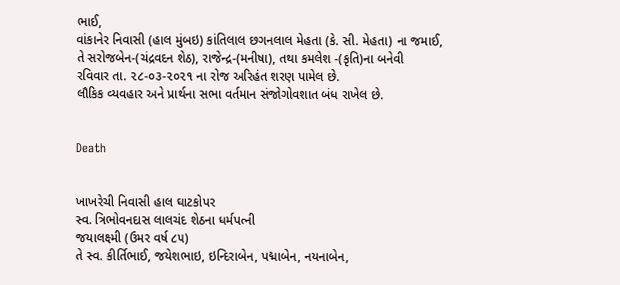ભાઈ,
વાંકાનેર નિવાસી (હાલ મુંબઇ) કાંતિલાલ છગનલાલ મેહતા (કે. સી. મેહતા) ના જમાઈ,
તે સરોજબેન-(ચંદ્રવદન શેઠ), રાજેન્દ્ર-(મનીષા), તથા કમલેશ -(કૃતિ)ના બનેવી
રવિવાર તા. ૨૮-૦૩-૨૦૨૧ ના રોજ અરિહંત શરણ પામેલ છે.
લૌકિક વ્યવહાર અને પ્રાર્થના સભા વર્તમાન સંજોગોવશાત બંધ રાખેલ છે.


Death


ખાખરેચી નિવાસી હાલ ઘાટકોપર
સ્વ. ત્રિભોવનદાસ લાલચંદ શેઠના ધર્મપત્ની
જયાલક્ષ્મી (ઉમર વર્ષ ૮૫)
તે સ્વ. કીર્તિભાઈ, જયેશભાઇ, ઇન્દિરાબેન, પદ્માબેન, નયનાબેન,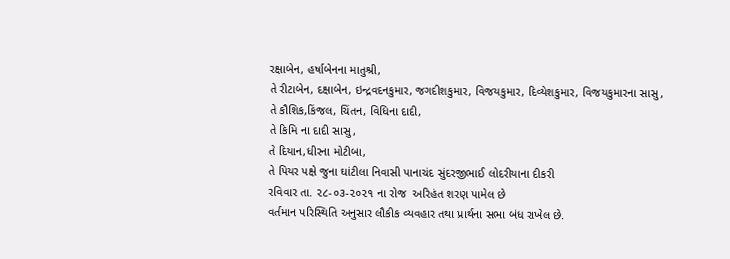રક્ષાબેન, હર્ષાબેનના માતુશ્રી,
તે રીટાબેન, દક્ષાબેન, ઇન્દ્રવદનકુમાર, જગદીશકુમાર, વિજયકુમાર, દિવ્યેશકુમાર, વિજયકુમારના સાસુ,
તે કૌશિક,કિંજલ, ચિંતન, વિધિના દાદી,
તે કિમિ ના દાદી સાસુ,
તે દિયાન,ધીરના મોટીબા,
તે પિયર પક્ષે જુના ઘાંટીલા નિવાસી પાનાચંદ સુંદરજીભાઈ લોદરીયાના દીકરી
રવિવાર તા. ૨૮-૦૩-૨૦૨૧ ના રોજ  અરિહંત શરણ પામેલ છે
વર્તમાન પરિસ્થિતિ અનુસાર લૌકીક વ્યવહાર તથા પ્રાર્થના સભા બંધ રાખેલ છે.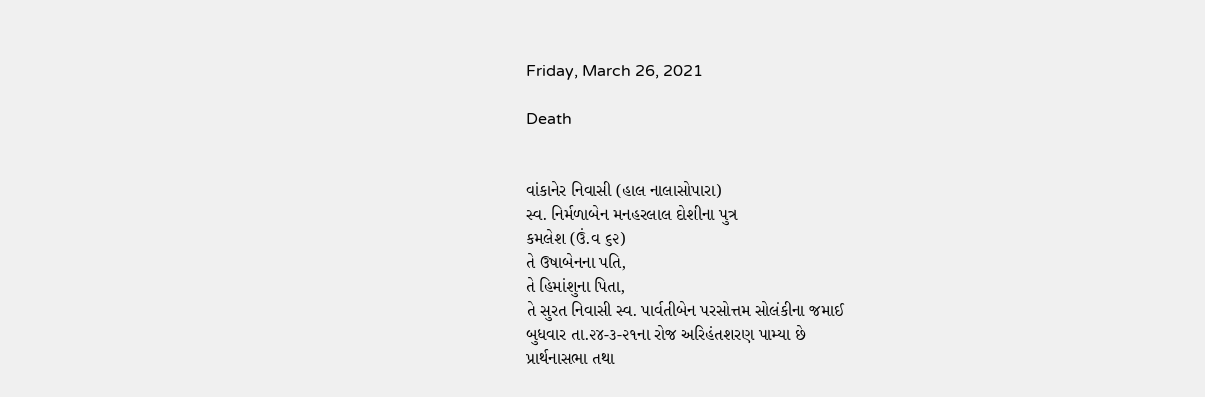Friday, March 26, 2021

Death


વાંકાનેર નિવાસી (હાલ નાલાસોપારા)
સ્વ. નિર્મળાબેન મનહરલાલ દોશીના પુત્ર
કમલેશ (ઉં.વ ૬૨)
તે ઉષાબેનના પતિ,
તે હિમાંશુના પિતા,
તે સુરત નિવાસી સ્વ. પાર્વતીબેન પરસોત્તમ સોલંકીના જમાઈ
બુધવાર તા.૨૪-૩-૨૧ના રોજ અરિહંતશરણ પામ્યા છે
પ્રાર્થનાસભા તથા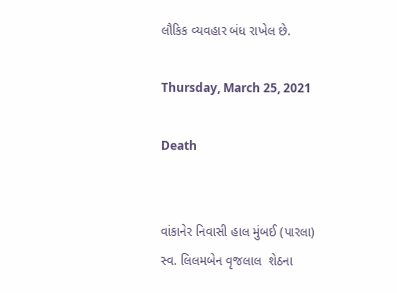લૌકિક વ્યવહાર બંધ રાખેલ છે.

Thursday, March 25, 2021

Death


વાંકાનેર નિવાસી હાલ મુંબઈ (પારલા)
સ્વ. લિલમબેન વૃજલાલ  શેઠના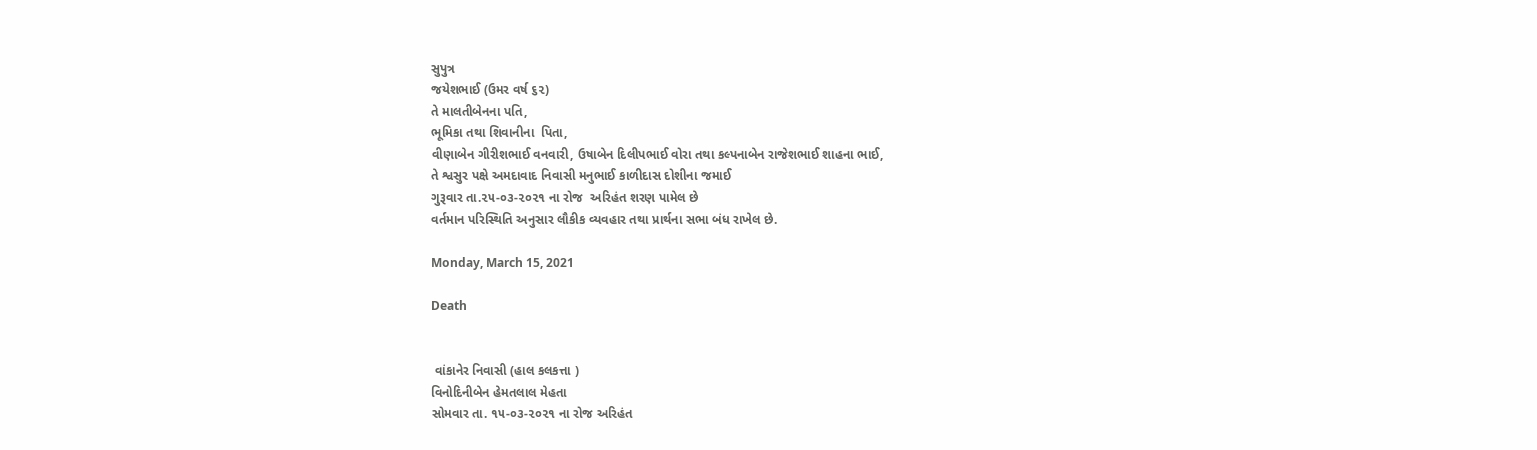સુપુત્ર
જયેશભાઈ (ઉમર વર્ષ ૬૨)
તે માલતીબેનના પતિ,
ભૂમિકા તથા શિવાનીના  પિતા,
વીણાબેન ગીરીશભાઈ વનવારી, ઉષાબેન દિલીપભાઈ વોરા તથા કલ્પનાબેન રાજેશભાઈ શાહના ભાઈ,
તે શ્વસુર પક્ષે અમદાવાદ નિવાસી મનુભાઈ કાળીદાસ દોશીના જમાઈ
ગુરૂવાર તા.૨૫-૦૩-૨૦૨૧ ના રોજ  અરિહંત શરણ પામેલ છે
વર્તમાન પરિસ્થિતિ અનુસાર લૌકીક વ્યવહાર તથા પ્રાર્થના સભા બંધ રાખેલ છે.

Monday, March 15, 2021

Death


 વાંકાનેર નિવાસી (હાલ કલકત્તા )
વિનોદિનીબેન હેમતલાલ મેહતા
સોમવાર તા. ૧૫-૦૩-૨૦૨૧ ના રોજ અરિહંત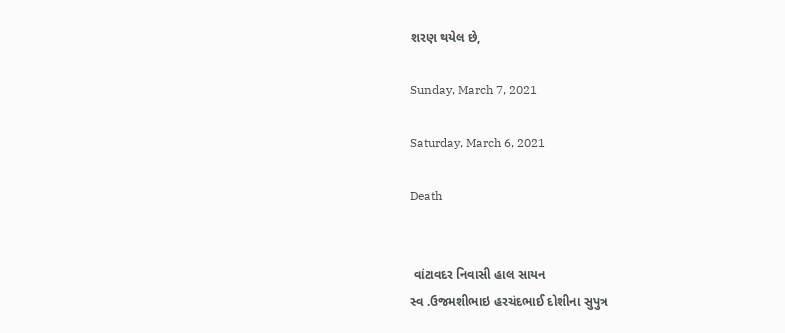શરણ થયેલ છે,

Sunday, March 7, 2021

Saturday, March 6, 2021

Death


 વાંટાવદર નિવાસી હાલ સાયન
સ્વ .ઉજમશીભાઇ હરચંદભાઈ દોશીના સુપુત્ર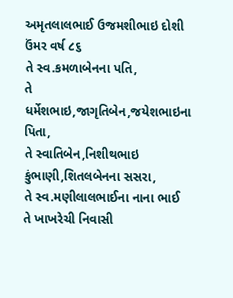અમૃતલાલભાઈ ઉજમશીભાઇ દોશી ઉંમર વર્ષ ૮૬
તે સ્વ.કમળાબેનના પતિ,
તે ધર્મેશભાઇ,જાગૃતિબેન,જયેશભાઇના પિતા,
તે સ્વાતિબેન,નિશીથભાઇ કુંભાણી,શિતલબેનના સસરા,
તે સ્વ.મણીલાલભાઈના નાના ભાઈ
તે ખાખરેચી નિવાસી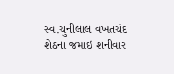સ્વ.ચુનીલાલ વખતચંદ શેઠના જમાઇ શનીવાર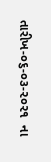તારીખ-૦૬-૦૩-૨૦૨૧  ના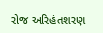રોજ અરિહંતશરણ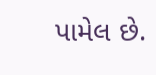પામેલ છે.